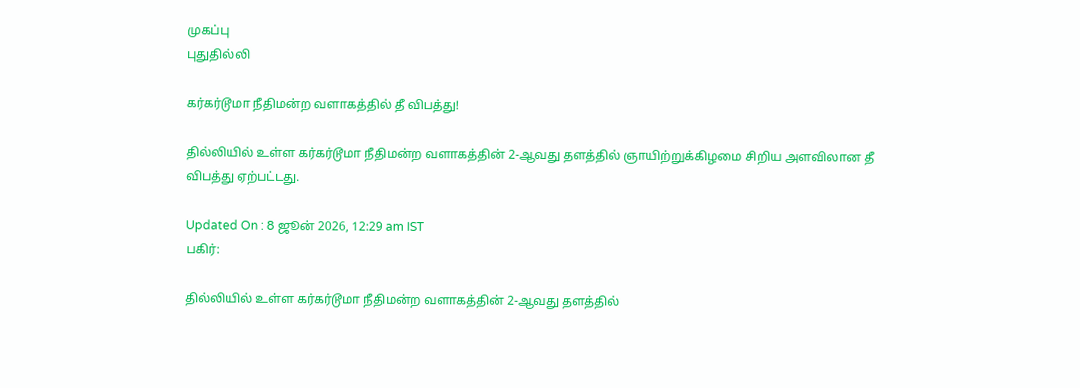முகப்பு
புதுதில்லி

கர்கர்டூமா நீதிமன்ற வளாகத்தில் தீ விபத்து!

தில்லியில் உள்ள கர்கர்டூமா நீதிமன்ற வளாகத்தின் 2-ஆவது தளத்தில் ஞாயிற்றுக்கிழமை சிறிய அளவிலான தீ விபத்து ஏற்பட்டது.

Updated On : 8 ஜூன் 2026, 12:29 am IST
பகிர்:

தில்லியில் உள்ள கர்கர்டூமா நீதிமன்ற வளாகத்தின் 2-ஆவது தளத்தில்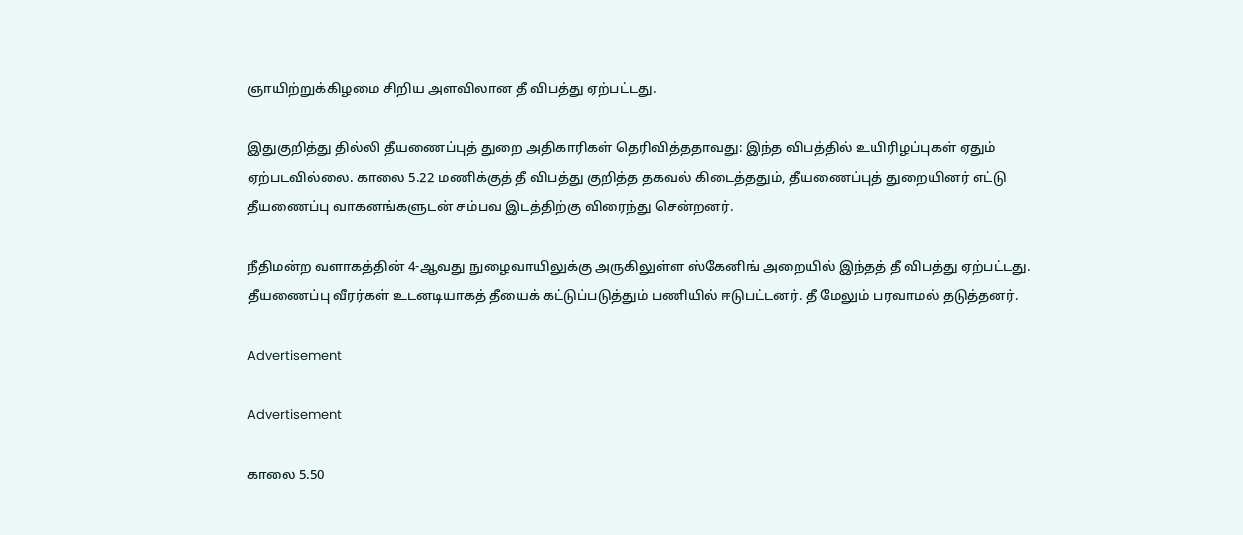ஞாயிற்றுக்கிழமை சிறிய அளவிலான தீ விபத்து ஏற்பட்டது.

இதுகுறித்து தில்லி தீயணைப்புத் துறை அதிகாரிகள் தெரிவித்ததாவது: இந்த விபத்தில் உயிரிழப்புகள் ஏதும் ஏற்படவில்லை. காலை 5.22 மணிக்குத் தீ விபத்து குறித்த தகவல் கிடைத்ததும், தீயணைப்புத் துறையினர் எட்டு தீயணைப்பு வாகனங்களுடன் சம்பவ இடத்திற்கு விரைந்து சென்றனர்.

நீதிமன்ற வளாகத்தின் 4-ஆவது நுழைவாயிலுக்கு அருகிலுள்ள ஸ்கேனிங் அறையில் இந்தத் தீ விபத்து ஏற்பட்டது. தீயணைப்பு வீரர்கள் உடனடியாகத் தீயைக் கட்டுப்படுத்தும் பணியில் ஈடுபட்டனர். தீ மேலும் பரவாமல் தடுத்தனர்.

Advertisement

Advertisement

காலை 5.50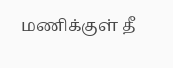மணிக்குள் தீ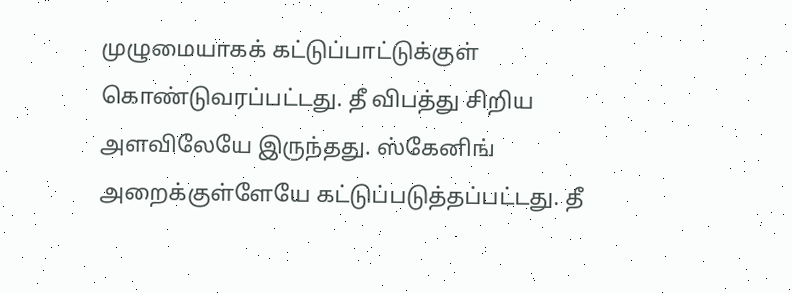முழுமையாகக் கட்டுப்பாட்டுக்குள் கொண்டுவரப்பட்டது. தீ விபத்து சிறிய அளவிலேயே இருந்தது. ஸ்கேனிங் அறைக்குள்ளேயே கட்டுப்படுத்தப்பட்டது. தீ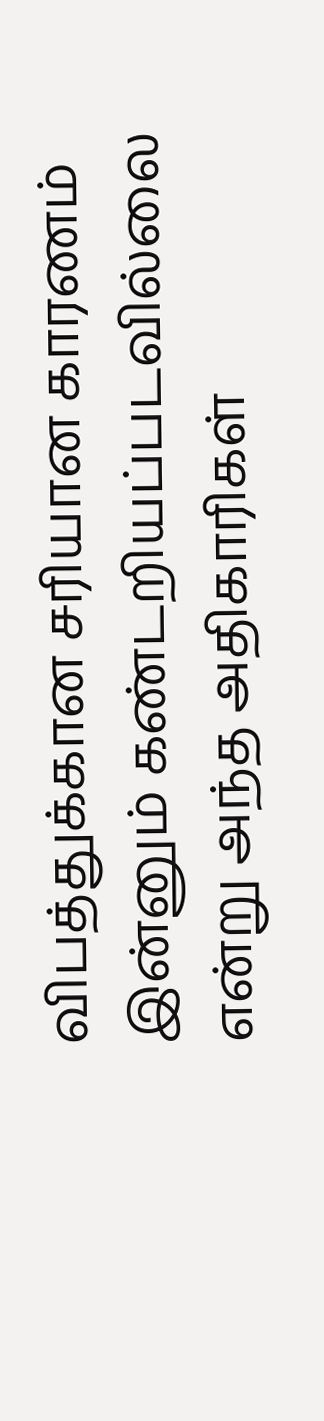விபத்துக்கான சரியான காரணம் இன்னும் கண்டறியப்படவில்லை என்று அந்த அதிகாரிகள்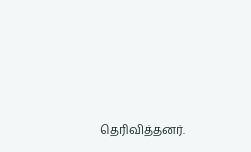தெரிவித்தனர்.